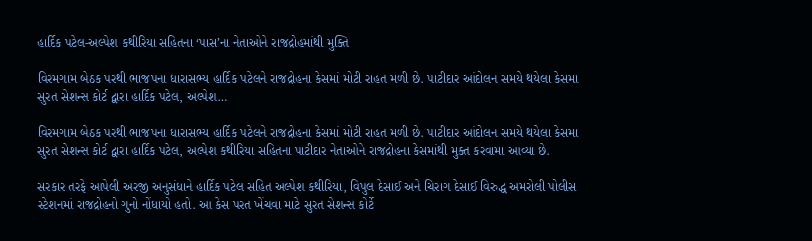હાર્દિક પટેલ-અલ્પેશ કથીરિયા સહિતના ‘પાસ’ના નેતાઓને રાજદ્રોહમાંથી મુક્તિ

વિરમગામ બેઠક પરથી ભાજપના ધારાસભ્ય હાર્દિક પટેલને રાજદ્રોહના કેસમાં મોટી રાહત મળી છે. પાટીદાર આંદોલન સમયે થયેલા કેસમા સુરત સેશન્સ કોર્ટ દ્વારા હાર્દિક પટેલ, અલ્પેશ…

વિરમગામ બેઠક પરથી ભાજપના ધારાસભ્ય હાર્દિક પટેલને રાજદ્રોહના કેસમાં મોટી રાહત મળી છે. પાટીદાર આંદોલન સમયે થયેલા કેસમા સુરત સેશન્સ કોર્ટ દ્વારા હાર્દિક પટેલ, અલ્પેશ કથીરિયા સહિતના પાટીદાર નેતાઓને રાજદ્રોહના કેસમાંથી મુક્ત કરવામા આવ્યા છે.

સરકાર તરફે આપેલી અરજી અનુસંધાને હાર્દિક પટેલ સહિત અલ્પેશ કથીરિયા, વિપુલ દેસાઈ અને ચિરાગ દેસાઈ વિરુદ્ધ અમરોલી પોલીસ સ્ટેશનમાં રાજદ્રોહનો ગુનો નોંધાયો હતો. આ કેસ પરત ખેંચવા માટે સુરત સેશન્સ કોર્ટે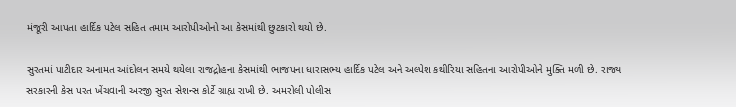મંજૂરી આપતા હાર્દિક પટેલ સહિત તમામ આરોપીઓનો આ કેસમાંથી છુટકારો થયો છે.

સુરતમાં પાટીદાર અનામત આંદોલન સમયે થયેલા રાજદ્રોહના કેસમાંથી ભાજપના ધારાસભ્ય હાર્દિક પટેલ અને અલ્પેશ કથીરિયા સહિતના આરોપીઓને મુક્તિ મળી છે. રાજ્ય સરકારની કેસ પરત ખેંચવાની અરજી સુરત સેશન્સ કોર્ટે ગ્રાહ્ય રાખી છે. અમરોલી પોલીસ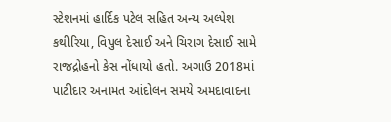સ્ટેશનમાં હાર્દિક પટેલ સહિત અન્ય અલ્પેશ કથીરિયા, વિપુલ દેસાઈ અને ચિરાગ દેસાઈ સામે રાજદ્રોહનો કેસ નોંધાયો હતો. અગાઉ 2018માં પાટીદાર અનામત આંદોલન સમયે અમદાવાદના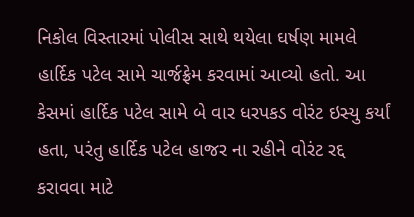નિકોલ વિસ્તારમાં પોલીસ સાથે થયેલા ઘર્ષણ મામલે હાર્દિક પટેલ સામે ચાર્જફ્રેમ કરવામાં આવ્યો હતો. આ કેસમાં હાર્દિક પટેલ સામે બે વાર ધરપકડ વોરંટ ઇસ્યુ કર્યાં હતા, પરંતુ હાર્દિક પટેલ હાજર ના રહીને વોરંટ રદ્દ કરાવવા માટે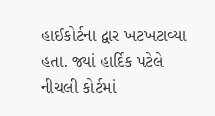હાઈકોર્ટના દ્વાર ખટખટાવ્યા હતા. જ્યાં હાર્દિક પટેલે નીચલી કોર્ટમાં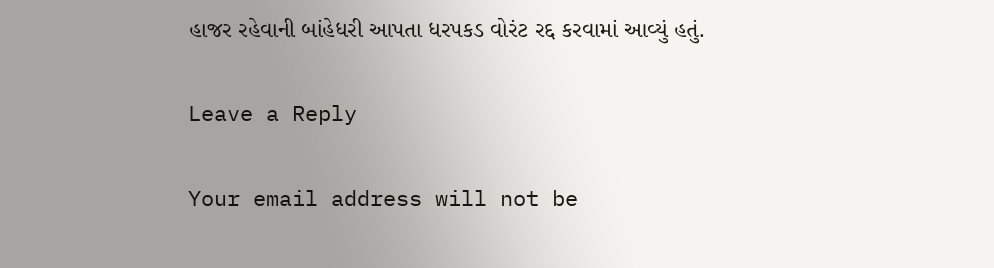હાજર રહેવાની બાંહેધરી આપતા ધરપકડ વોરંટ રદ્દ કરવામાં આવ્યું હતું.

Leave a Reply

Your email address will not be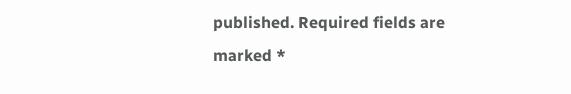published. Required fields are marked *